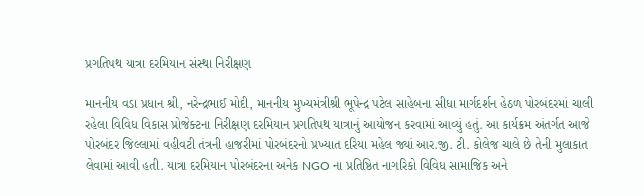પ્રગતિપથ યાત્રા દરમિયાન સંસ્થા નિરીક્ષણ

માનનીય વડા પ્રધાન શ્રી, નરેન્દ્રભાઈ મોદી, માનનીય મુખ્યમંત્રીશ્રી ભૂપેન્દ્ર પટેલ સાહેબના સીધા માર્ગદર્શન હેઠળ પોરબંદરમાં ચાલી રહેલા વિવિધ વિકાસ પ્રોજેક્ટના નિરીક્ષણ દરમિયાન પ્રગતિપથ યાત્રાનું આયોજન કરવામાં આવ્યું હતું. આ કાર્યક્રમ અંતર્ગત આજે પોરબંદર જિલ્લામાં વહીવટી તંત્રની હાજરીમાં પોરબંદરનો પ્રખ્યાત દરિયા મહેલ જ્યાં આર.જી. ટી. કોલેજ ચાલે છે તેની મુલાકાત લેવામાં આવી હતી. યાત્રા દરમિયાન પોરબંદરના અનેક NGO ના પ્રતિષ્ઠિત નાગરિકો વિવિધ સામાજિક અને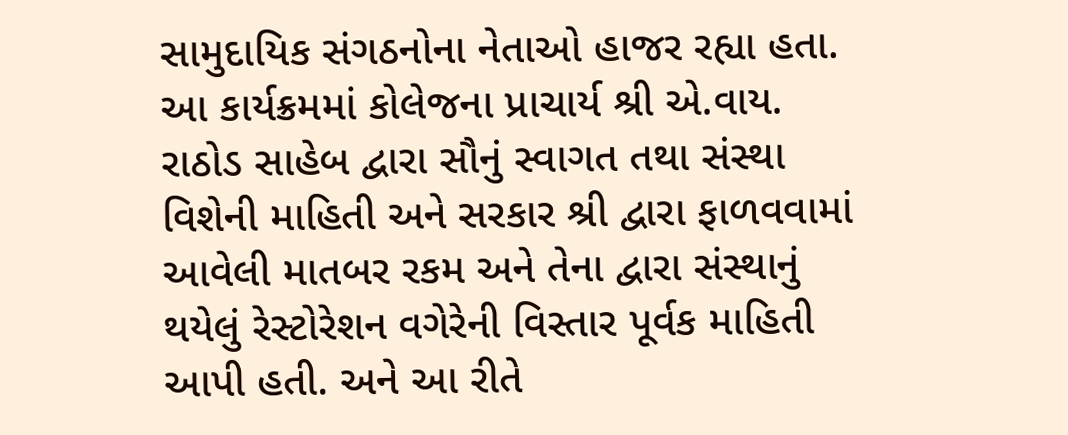સામુદાયિક સંગઠનોના નેતાઓ હાજર રહ્યા હતા. આ કાર્યક્રમમાં કોલેજના પ્રાચાર્ય શ્રી એ.વાય. રાઠોડ સાહેબ દ્વારા સૌનું સ્વાગત તથા સંસ્થા વિશેની માહિતી અને સરકાર શ્રી દ્વારા ફાળવવામાં આવેલી માતબર રકમ અને તેના દ્વારા સંસ્થાનું થયેલું રેસ્ટોરેશન વગેરેની વિસ્તાર પૂર્વક માહિતી આપી હતી. અને આ રીતે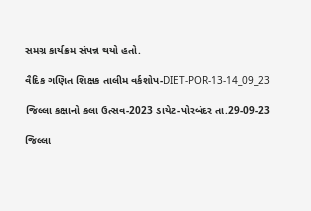સમગ્ર કાર્યક્રમ સંપન્ન થયો હતો.

વૈદિક ગણિત શિક્ષક તાલીમ વર્કશોપ-DIET-POR-13-14_09_23

જિલ્લા કક્ષાનો કલા ઉત્સવ-2023 ડાયેટ-પોરબંદર તા.29-09-23

જિલ્લા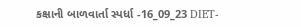કક્ષાની બાળવાર્તા સ્પર્ધા -16_09_23 DIET-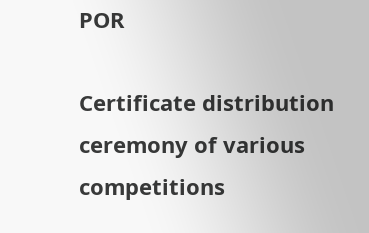POR

Certificate distribution ceremony of various competitions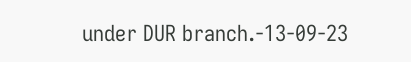under DUR branch.-13-09-23